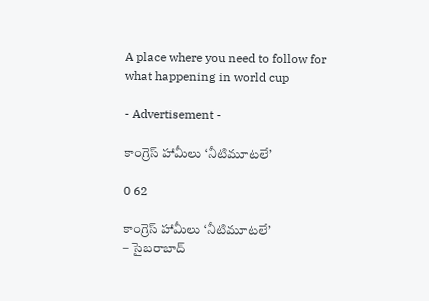A place where you need to follow for what happening in world cup

- Advertisement -

కాంగ్రెస్ హామీలు ‘నీటిమూటలే’

0 62

కాంగ్రెస్ హామీలు ‘నీటిమూటలే’
– సైబరాబాద్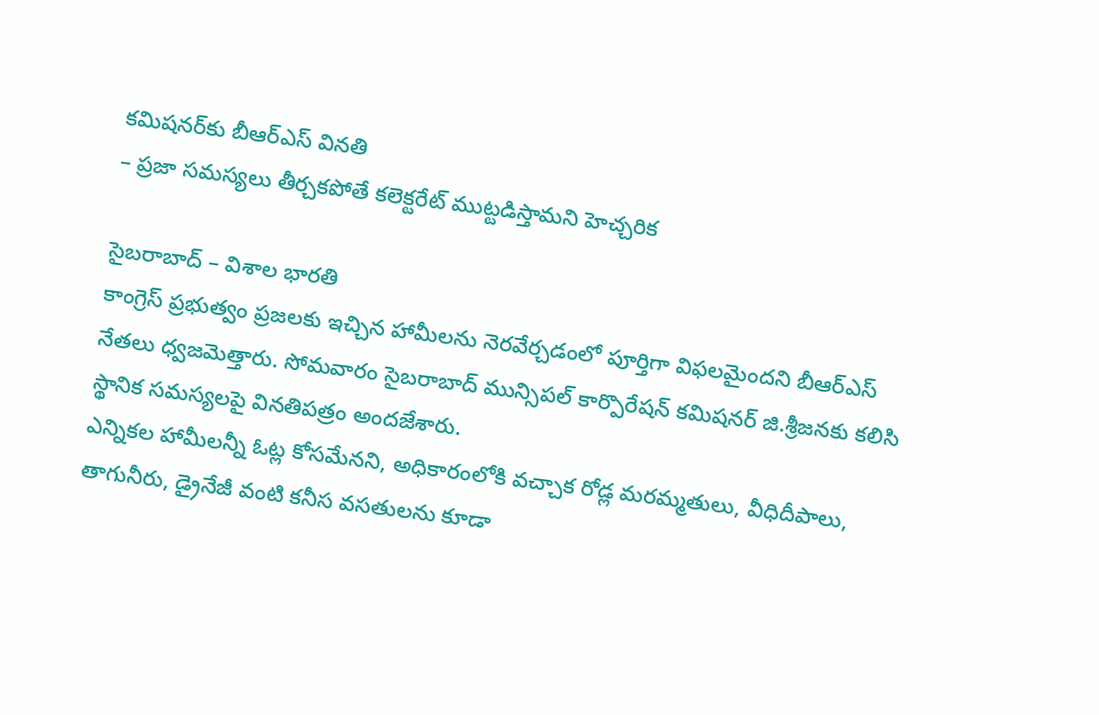కమిషనర్‌కు బీఆర్ఎస్ వినతి
– ప్రజా సమస్యలు తీర్చకపోతే కలెక్టరేట్ ముట్టడిస్తామని హెచ్చరిక

సైబరాబాద్ – విశాల భారతి
కాంగ్రెస్ ప్రభుత్వం ప్రజలకు ఇచ్చిన హామీలను నెరవేర్చడంలో పూర్తిగా విఫలమైందని బీఆర్ఎస్ నేతలు ధ్వజమెత్తారు. సోమవారం సైబరాబాద్ మున్సిపల్ కార్పొరేషన్ కమిషనర్ జి.శ్రీజనకు కలిసి స్థానిక సమస్యలపై వినతిపత్రం అందజేశారు.
ఎన్నికల హామీలన్నీ ఓట్ల కోసమేనని, అధికారంలోకి వచ్చాక రోడ్ల మరమ్మతులు, వీధిదీపాలు, తాగునీరు, డ్రైనేజీ వంటి కనీస వసతులను కూడా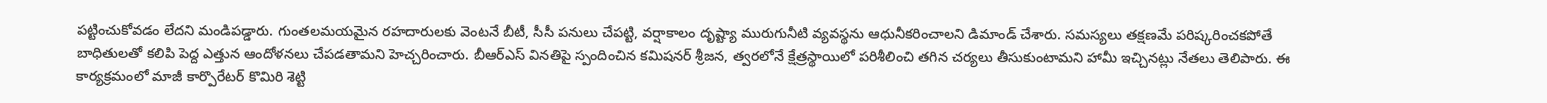పట్టించుకోవడం లేదని మండిపడ్డారు. గుంతలమయమైన రహదారులకు వెంటనే బీటీ, సీసీ పనులు చేపట్టి, వర్షాకాలం దృష్ట్యా మురుగునీటి వ్యవస్థను ఆధునీకరించాలని డిమాండ్ చేశారు. సమస్యలు తక్షణమే పరిష్కరించకపోతే బాధితులతో కలిపి పెద్ద ఎత్తున ఆందోళనలు చేపడతామని హెచ్చరించారు. బీఆర్ఎస్ వినతిపై స్పందించిన కమిషనర్ శ్రీజన, త్వరలోనే క్షేత్రస్థాయిలో పరిశీలించి తగిన చర్యలు తీసుకుంటామని హామీ ఇచ్చినట్లు నేతలు తెలిపారు. ఈ కార్యక్రమంలో మాజీ కార్పొరేటర్ కొమిరి శెట్టి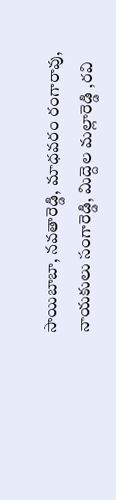సాయిబాబా, నవతారెడ్డి, మాధవరం రంగారావు, నాయకులు సంగారెడ్డి, మిద్దెల మల్లారెడ్డి ,రవి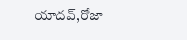యాదవ్,రోజా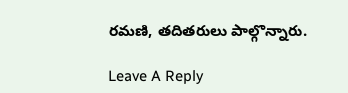రమణి, తదితరులు పాల్గొన్నారు.

Leave A Reply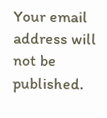Your email address will not be published.